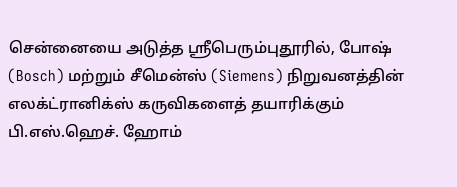சென்னையை அடுத்த ஸ்ரீபெரும்புதூரில், போஷ் (Bosch) மற்றும் சீமென்ஸ் (Siemens) நிறுவனத்தின் எலக்ட்ரானிக்ஸ் கருவிகளைத் தயாரிக்கும் பி.எஸ்.ஹெச். ஹோம்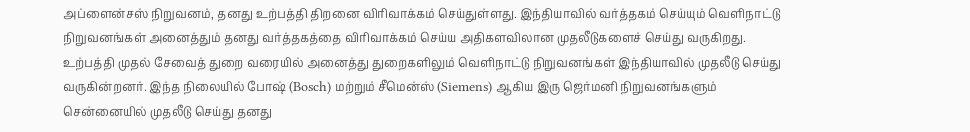அப்ளைன்சஸ் நிறுவனம், தனது உற்பத்தி திறனை விரிவாக்கம் செய்துள்ளது. இந்தியாவில் வர்த்தகம் செய்யும் வெளிநாட்டு நிறுவனங்கள் அனைத்தும் தனது வர்த்தகத்தை விரிவாக்கம் செய்ய அதிகளவிலான முதலீடுகளைச் செய்து வருகிறது.
உற்பத்தி முதல் சேவைத் துறை வரையில் அனைத்து துறைகளிலும் வெளிநாட்டு நிறுவனங்கள் இந்தியாவில் முதலீடு செய்து வருகின்றனர். இந்த நிலையில் போஷ் (Bosch) மற்றும் சீமென்ஸ் (Siemens) ஆகிய இரு ஜெர்மனி நிறுவனங்களும் சென்னையில் முதலீடு செய்து தனது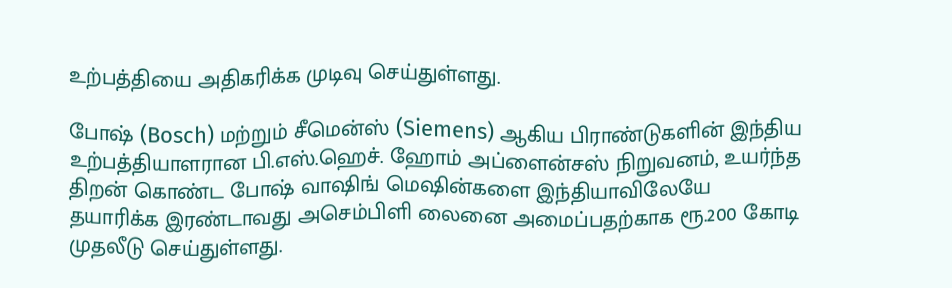உற்பத்தியை அதிகரிக்க முடிவு செய்துள்ளது.

போஷ் (Bosch) மற்றும் சீமென்ஸ் (Siemens) ஆகிய பிராண்டுகளின் இந்திய உற்பத்தியாளரான பி.எஸ்.ஹெச். ஹோம் அப்ளைன்சஸ் நிறுவனம், உயர்ந்த திறன் கொண்ட போஷ் வாஷிங் மெஷின்களை இந்தியாவிலேயே தயாரிக்க இரண்டாவது அசெம்பிளி லைனை அமைப்பதற்காக ரூ.200 கோடி முதலீடு செய்துள்ளது.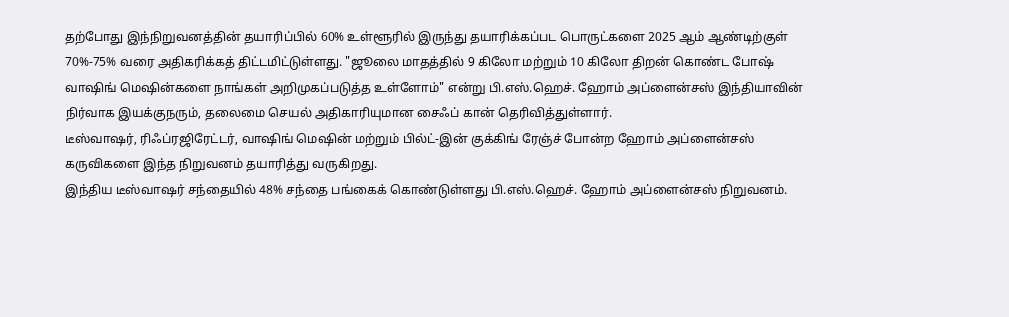தற்போது இந்நிறுவனத்தின் தயாரிப்பில் 60% உள்ளூரில் இருந்து தயாரிக்கப்பட பொருட்களை 2025 ஆம் ஆண்டிற்குள் 70%-75% வரை அதிகரிக்கத் திட்டமிட்டுள்ளது. "ஜூலை மாதத்தில் 9 கிலோ மற்றும் 10 கிலோ திறன் கொண்ட போஷ் வாஷிங் மெஷின்களை நாங்கள் அறிமுகப்படுத்த உள்ளோம்" என்று பி.எஸ்.ஹெச். ஹோம் அப்ளைன்சஸ் இந்தியாவின் நிர்வாக இயக்குநரும், தலைமை செயல் அதிகாரியுமான சைஃப் கான் தெரிவித்துள்ளார்.
டீஸ்வாஷர், ரிஃப்ரஜிரேட்டர், வாஷிங் மெஷின் மற்றும் பில்ட்-இன் குக்கிங் ரேஞ்ச் போன்ற ஹோம் அப்ளைன்சஸ் கருவிகளை இந்த நிறுவனம் தயாரித்து வருகிறது.
இந்திய டீஸ்வாஷர் சந்தையில் 48% சந்தை பங்கைக் கொண்டுள்ளது பி.எஸ்.ஹெச். ஹோம் அப்ளைன்சஸ் நிறுவனம்.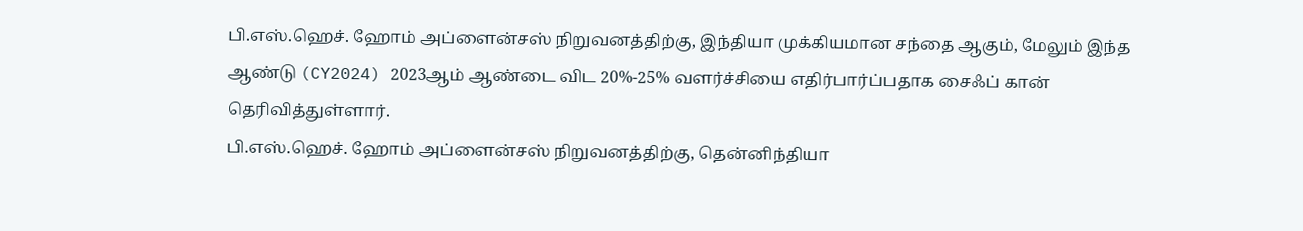பி.எஸ்.ஹெச். ஹோம் அப்ளைன்சஸ் நிறுவனத்திற்கு, இந்தியா முக்கியமான சந்தை ஆகும், மேலும் இந்த ஆண்டு (CY2024) 2023ஆம் ஆண்டை விட 20%-25% வளர்ச்சியை எதிர்பார்ப்பதாக சைஃப் கான் தெரிவித்துள்ளார்.
பி.எஸ்.ஹெச். ஹோம் அப்ளைன்சஸ் நிறுவனத்திற்கு, தென்னிந்தியா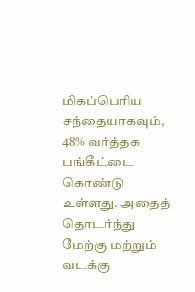மிகப்பெரிய சந்தையாகவும், 48% வர்த்தக பங்கீட்டை கொண்டு உள்ளது. அதைத் தொடர்ந்து மேற்கு மற்றும் வடக்கு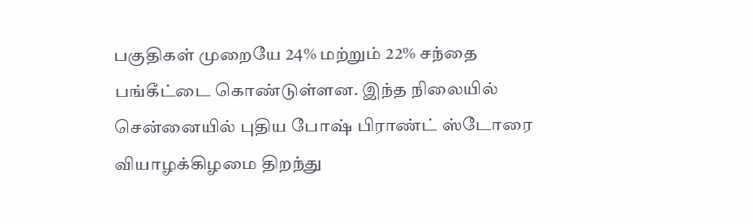பகுதிகள் முறையே 24% மற்றும் 22% சந்தை பங்கீட்டை கொண்டுள்ளன. இந்த நிலையில் சென்னையில் புதிய போஷ் பிராண்ட் ஸ்டோரை வியாழக்கிழமை திறந்து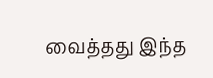வைத்தது இந்த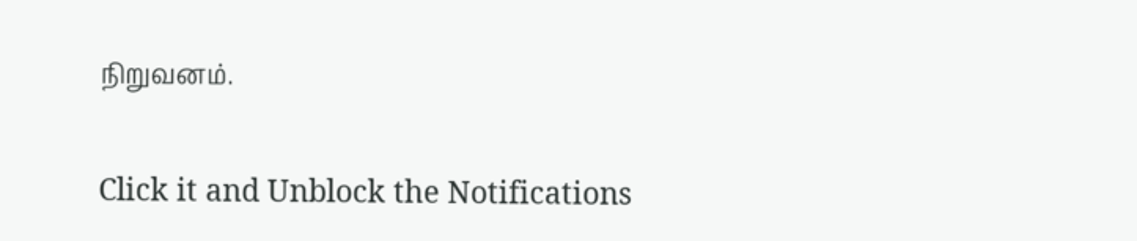நிறுவனம்.


Click it and Unblock the Notifications